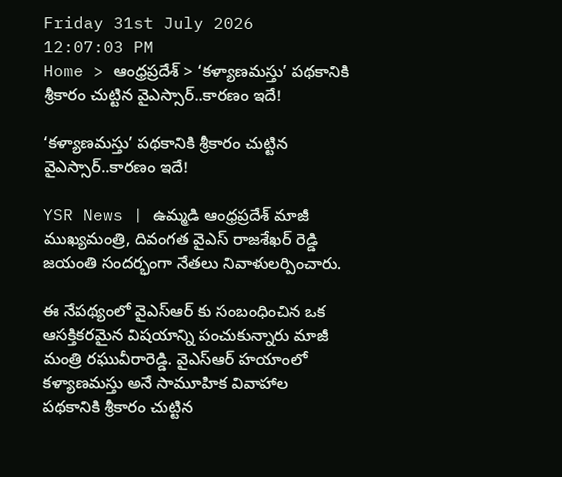Friday 31st July 2026
12:07:03 PM
Home > ఆంధ్రప్రదేశ్ > ‘కళ్యాణమస్తు’ పథకానికి శ్రీకారం చుట్టిన వైఎస్సార్..కారణం ఇదే!

‘కళ్యాణమస్తు’ పథకానికి శ్రీకారం చుట్టిన వైఎస్సార్..కారణం ఇదే!

YSR News | ఉమ్మడి ఆంధ్రప్రదేశ్ మాజీ ముఖ్యమంత్రి, దివంగత వైఎస్ రాజశేఖర్ రెడ్డి జయంతి సందర్భంగా నేతలు నివాళులర్పించారు.

ఈ నేపథ్యంలో వైఎస్ఆర్ కు సంబంధించిన ఒక ఆసక్తికరమైన విషయాన్ని పంచుకున్నారు మాజీ మంత్రి రఘువీరారెడ్డి. వైఎస్ఆర్ హయాంలో కళ్యాణమస్తు అనే సామూహిక వివాహాల పథకానికి శ్రీకారం చుట్టిన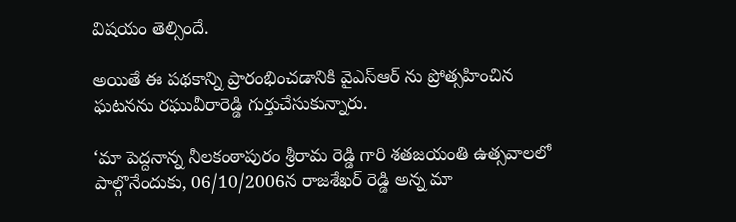విషయం తెల్సిందే.

అయితే ఈ పథకాన్ని ప్రారంభించడానికి వైఎస్ఆర్ ను ప్రోత్సహించిన ఘటనను రఘువీరారెడ్డి గుర్తుచేసుకున్నారు.

‘మా పెద్దనాన్న నీలకంఠాపురం శ్రీరామ రెడ్డి గారి శతజయంతి ఉత్సవాలలో పాల్గొనేందుకు, 06/10/2006న రాజశేఖర్ రెడ్డి అన్న మా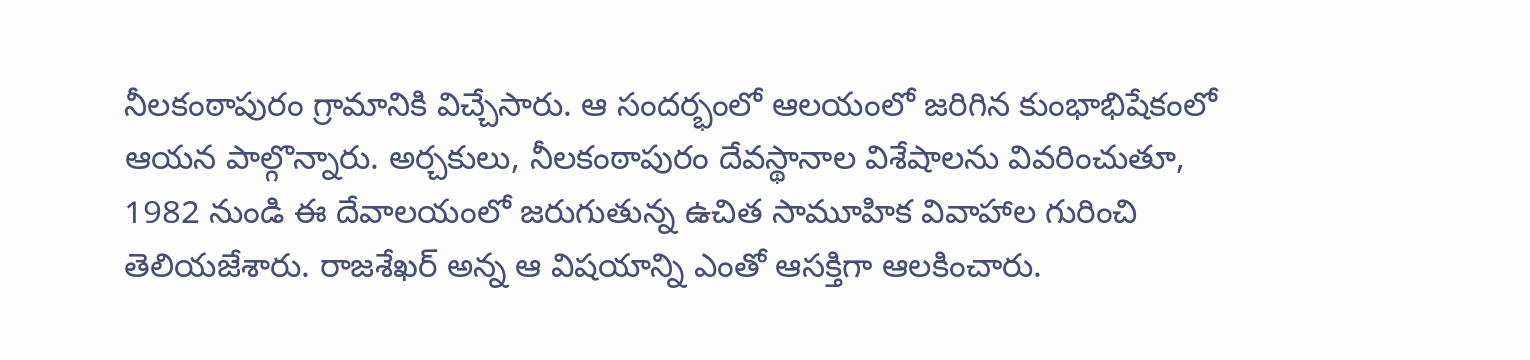నీలకంఠాపురం గ్రామానికి విచ్చేసారు. ఆ సందర్భంలో ఆలయంలో జరిగిన కుంభాభిషేకంలో ఆయన పాల్గొన్నారు. అర్చకులు, నీలకంఠాపురం దేవస్థానాల విశేషాలను వివరించుతూ, 1982 నుండి ఈ దేవాలయంలో జరుగుతున్న ఉచిత సామూహిక వివాహాల గురించి తెలియజేశారు. రాజశేఖర్ అన్న ఆ విషయాన్ని ఎంతో ఆసక్తిగా ఆలకించారు.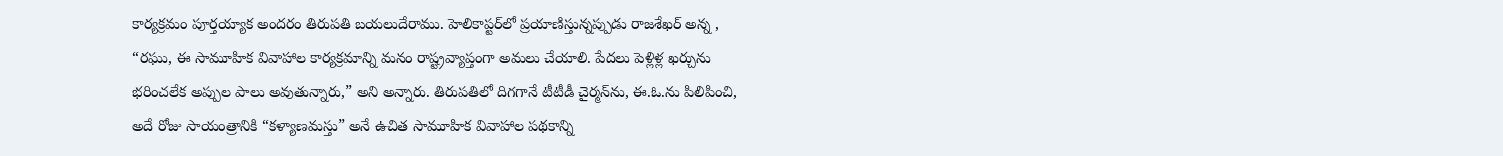కార్యక్రమం పూర్తయ్యాక అందరం తిరుపతి బయలుదేరాము. హెలికాప్టర్‌లో ప్రయాణిస్తున్నప్పుడు రాజశేఖర్ అన్న , “రఘు, ఈ సామూహిక వివాహాల కార్యక్రమాన్ని మనం రాష్ట్రవ్యాప్తంగా అమలు చేయాలి. పేదలు పెళ్లిళ్ల ఖర్చును భరించలేక అప్పుల పాలు అవుతున్నారు,” అని అన్నారు. తిరుపతిలో దిగగానే టీటీడీ చైర్మన్‌ను, ఈ.ఓ.ను పిలిపించి, అదే రోజు సాయంత్రానికి “కళ్యాణమస్తు” అనే ఉచిత సామూహిక వివాహాల పథకాన్ని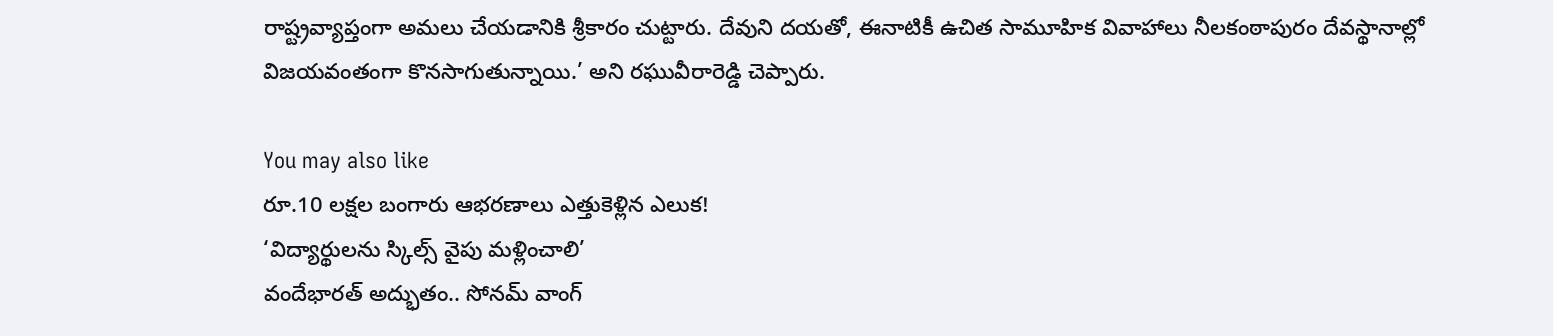రాష్ట్రవ్యాప్తంగా అమలు చేయడానికి శ్రీకారం చుట్టారు. దేవుని దయతో, ఈనాటికీ ఉచిత సామూహిక వివాహాలు నీలకంఠాపురం దేవస్థానాల్లో విజయవంతంగా కొనసాగుతున్నాయి.’ అని రఘువీరారెడ్డి చెప్పారు.

You may also like
రూ.10 లక్షల బంగారు ఆభరణాలు ఎత్తుకెళ్లిన ఎలుక!
‘విద్యార్థులను స్కిల్స్ వైపు మళ్లించాలి’
వందేభారత్ అద్భుతం.. సోనమ్ వాంగ్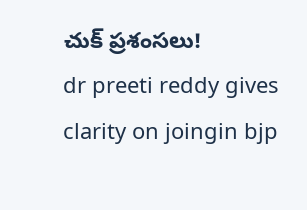చుక్ ప్రశంసలు!
dr preeti reddy gives clarity on joingin bjp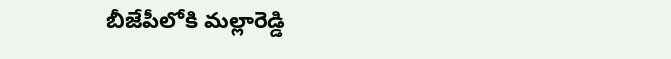బీజేపీలోకి మల్లారెడ్డి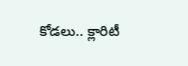కోడలు.. క్లారిటీ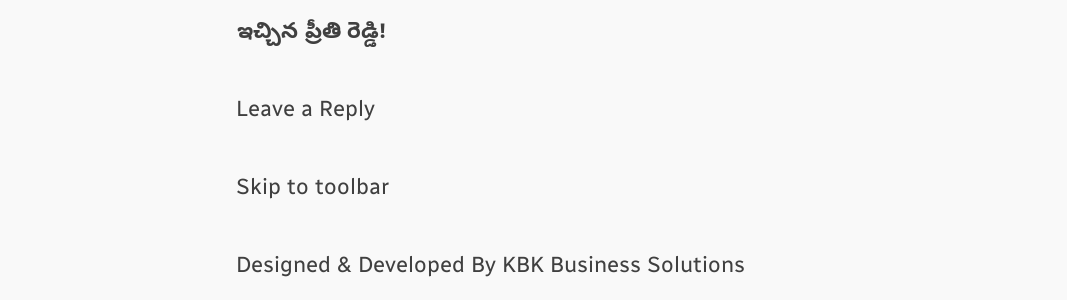ఇచ్చిన ప్రీతి రెడ్డి!

Leave a Reply

Skip to toolbar

Designed & Developed By KBK Business Solutions